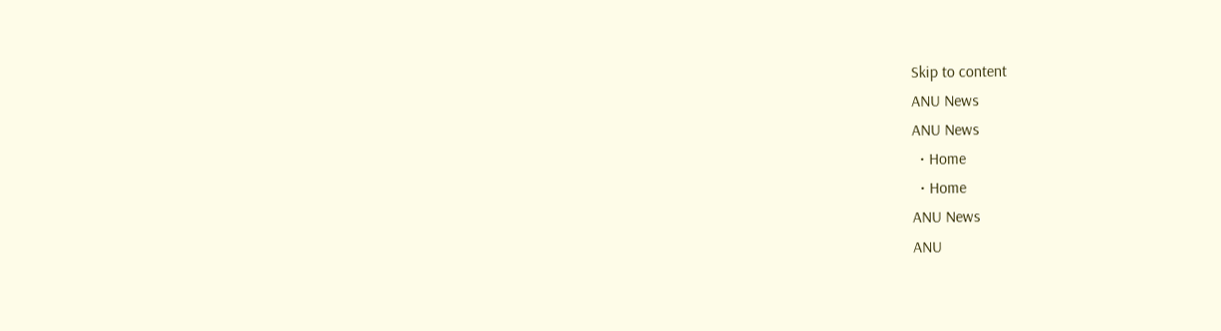Skip to content
ANU News
ANU News
  • Home
  • Home
ANU News
ANU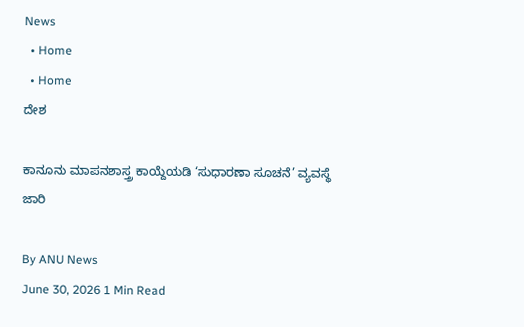News
  • Home
  • Home
ದೇಶ

ಕಾನೂನು ಮಾಪನಶಾಸ್ತ್ರ ಕಾಯ್ದೆಯಡಿ ‘ಸುಧಾರಣಾ ಸೂಚನೆ’ ವ್ಯವಸ್ಥೆ ಜಾರಿ

By ANU News
June 30, 2026 1 Min Read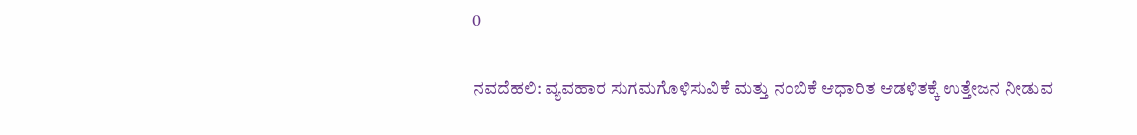0

ನವದೆಹಲಿ: ವ್ಯವಹಾರ ಸುಗಮಗೊಳಿಸುವಿಕೆ ಮತ್ತು ನಂಬಿಕೆ ಆಧಾರಿತ ಆಡಳಿತಕ್ಕೆ ಉತ್ತೇಜನ ನೀಡುವ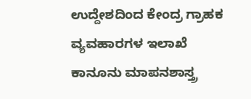ಉದ್ದೇಶದಿಂದ ಕೇಂದ್ರ ಗ್ರಾಹಕ ವ್ಯವಹಾರಗಳ ಇಲಾಖೆ ಕಾನೂನು ಮಾಪನಶಾಸ್ತ್ರ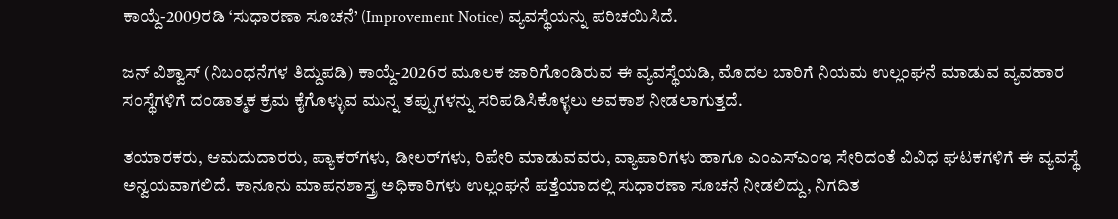ಕಾಯ್ದೆ-2009ರಡಿ ‘ಸುಧಾರಣಾ ಸೂಚನೆ’ (Improvement Notice) ವ್ಯವಸ್ಥೆಯನ್ನು ಪರಿಚಯಿಸಿದೆ.

ಜನ್ ವಿಶ್ವಾಸ್ (ನಿಬಂಧನೆಗಳ ತಿದ್ದುಪಡಿ) ಕಾಯ್ದೆ-2026ರ ಮೂಲಕ ಜಾರಿಗೊಂಡಿರುವ ಈ ವ್ಯವಸ್ಥೆಯಡಿ, ಮೊದಲ ಬಾರಿಗೆ ನಿಯಮ ಉಲ್ಲಂಘನೆ ಮಾಡುವ ವ್ಯವಹಾರ ಸಂಸ್ಥೆಗಳಿಗೆ ದಂಡಾತ್ಮಕ ಕ್ರಮ ಕೈಗೊಳ್ಳುವ ಮುನ್ನ ತಪ್ಪುಗಳನ್ನು ಸರಿಪಡಿಸಿಕೊಳ್ಳಲು ಅವಕಾಶ ನೀಡಲಾಗುತ್ತದೆ.

ತಯಾರಕರು, ಆಮದುದಾರರು, ಪ್ಯಾಕರ್‌ಗಳು, ಡೀಲರ್‌ಗಳು, ರಿಪೇರಿ ಮಾಡುವವರು, ವ್ಯಾಪಾರಿಗಳು ಹಾಗೂ ಎಂಎಸ್‌ಎಂಇ ಸೇರಿದಂತೆ ವಿವಿಧ ಘಟಕಗಳಿಗೆ ಈ ವ್ಯವಸ್ಥೆ ಅನ್ವಯವಾಗಲಿದೆ. ಕಾನೂನು ಮಾಪನಶಾಸ್ತ್ರ ಅಧಿಕಾರಿಗಳು ಉಲ್ಲಂಘನೆ ಪತ್ತೆಯಾದಲ್ಲಿ ಸುಧಾರಣಾ ಸೂಚನೆ ನೀಡಲಿದ್ದು, ನಿಗದಿತ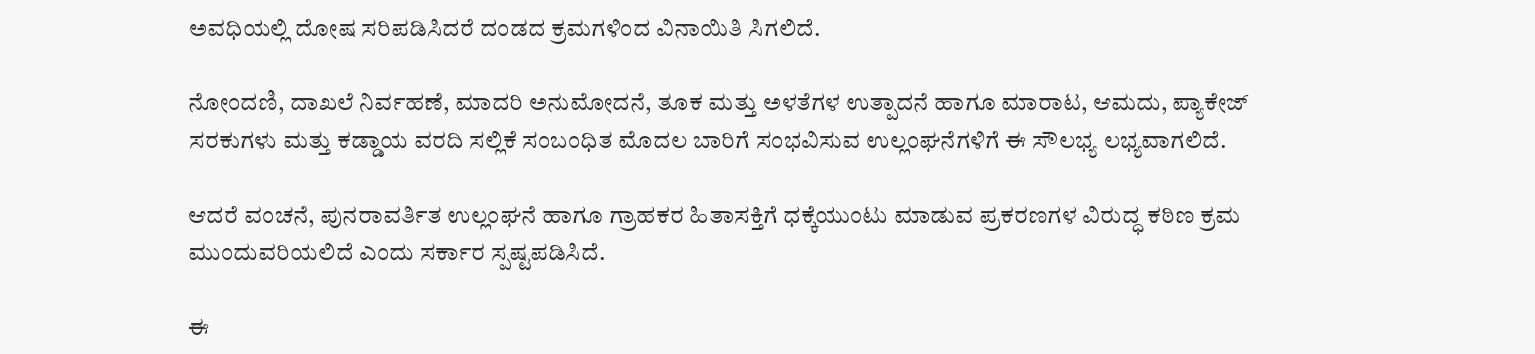ಅವಧಿಯಲ್ಲಿ ದೋಷ ಸರಿಪಡಿಸಿದರೆ ದಂಡದ ಕ್ರಮಗಳಿಂದ ವಿನಾಯಿತಿ ಸಿಗಲಿದೆ.

ನೋಂದಣಿ, ದಾಖಲೆ ನಿರ್ವಹಣೆ, ಮಾದರಿ ಅನುಮೋದನೆ, ತೂಕ ಮತ್ತು ಅಳತೆಗಳ ಉತ್ಪಾದನೆ ಹಾಗೂ ಮಾರಾಟ, ಆಮದು, ಪ್ಯಾಕೇಜ್ ಸರಕುಗಳು ಮತ್ತು ಕಡ್ಡಾಯ ವರದಿ ಸಲ್ಲಿಕೆ ಸಂಬಂಧಿತ ಮೊದಲ ಬಾರಿಗೆ ಸಂಭವಿಸುವ ಉಲ್ಲಂಘನೆಗಳಿಗೆ ಈ ಸೌಲಭ್ಯ ಲಭ್ಯವಾಗಲಿದೆ.

ಆದರೆ ವಂಚನೆ, ಪುನರಾವರ್ತಿತ ಉಲ್ಲಂಘನೆ ಹಾಗೂ ಗ್ರಾಹಕರ ಹಿತಾಸಕ್ತಿಗೆ ಧಕ್ಕೆಯುಂಟು ಮಾಡುವ ಪ್ರಕರಣಗಳ ವಿರುದ್ಧ ಕಠಿಣ ಕ್ರಮ ಮುಂದುವರಿಯಲಿದೆ ಎಂದು ಸರ್ಕಾರ ಸ್ಪಷ್ಟಪಡಿಸಿದೆ.

ಈ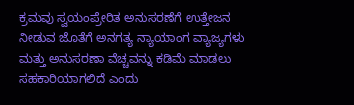ಕ್ರಮವು ಸ್ವಯಂಪ್ರೇರಿತ ಅನುಸರಣೆಗೆ ಉತ್ತೇಜನ ನೀಡುವ ಜೊತೆಗೆ ಅನಗತ್ಯ ನ್ಯಾಯಾಂಗ ವ್ಯಾಜ್ಯಗಳು ಮತ್ತು ಅನುಸರಣಾ ವೆಚ್ಚವನ್ನು ಕಡಿಮೆ ಮಾಡಲು ಸಹಕಾರಿಯಾಗಲಿದೆ ಎಂದು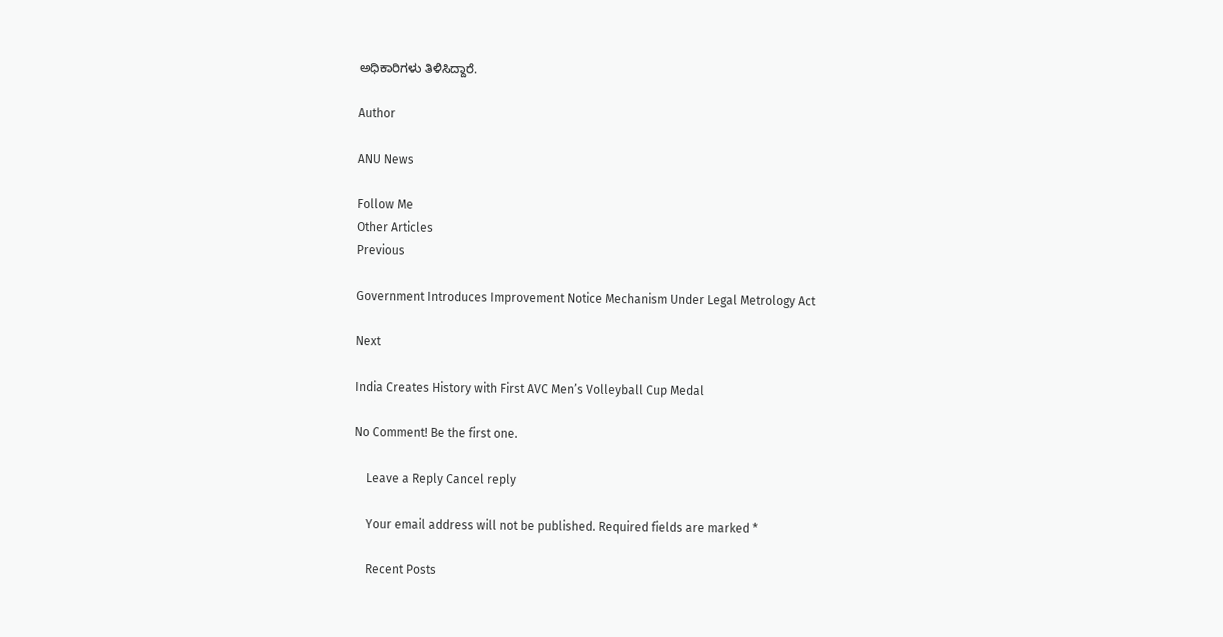ಅಧಿಕಾರಿಗಳು ತಿಳಿಸಿದ್ದಾರೆ.

Author

ANU News

Follow Me
Other Articles
Previous

Government Introduces Improvement Notice Mechanism Under Legal Metrology Act

Next

India Creates History with First AVC Men’s Volleyball Cup Medal

No Comment! Be the first one.

    Leave a Reply Cancel reply

    Your email address will not be published. Required fields are marked *

    Recent Posts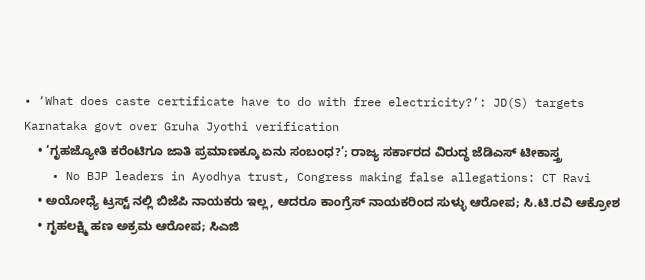• ‘What does caste certificate have to do with free electricity?’: JD(S) targets Karnataka govt over Gruha Jyothi verification
    • ‘ಗೃಹಜ್ಯೋತಿ ಕರೆಂಟಿಗೂ ಜಾತಿ ಪ್ರಮಾಣಕ್ಕೂ ಏನು ಸಂಬಂಧ?’; ರಾಜ್ಯ ಸರ್ಕಾರದ ವಿರುದ್ಧ ಜೆಡಿಎಸ್ ಟೀಕಾಸ್ತ್ರ
    • No BJP leaders in Ayodhya trust, Congress making false allegations: CT Ravi
    • ಅಯೋಧ್ಯೆ ಟ್ರಸ್ಟ್ ನಲ್ಲಿ ಬಿಜೆಪಿ ನಾಯಕರು ಇಲ್ಲ, ಆದರೂ ಕಾಂಗ್ರೆಸ್ ನಾಯಕರಿಂದ ಸುಳ್ಳು ಆರೋಪ; ಸಿ.ಟಿ.ರವಿ ಆಕ್ರೋಶ
    • ಗೃಹಲಕ್ಷ್ಮಿ ಹಣ ಅಕ್ರಮ ಆರೋಪ; ಸಿಎಜಿ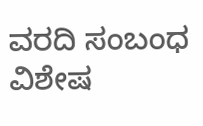ವರದಿ ಸಂಬಂಧ ವಿಶೇಷ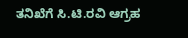ತನಿಖೆಗೆ ಸಿ.ಟಿ.ರವಿ ಆಗ್ರಹ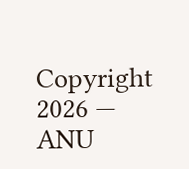Copyright 2026 — ANU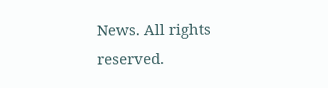News. All rights reserved.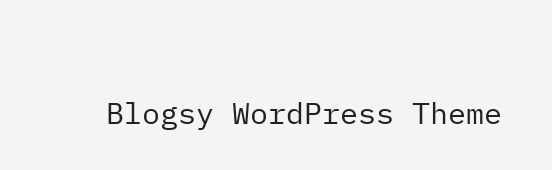Blogsy WordPress Theme